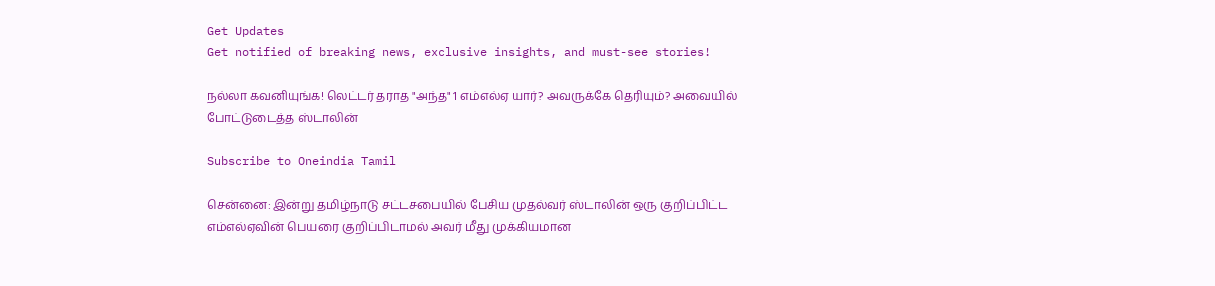Get Updates
Get notified of breaking news, exclusive insights, and must-see stories!

நல்லா கவனியுங்க! லெட்டர் தராத "அந்த" 1 எம்எல்ஏ யார்? அவருக்கே தெரியும்? அவையில் போட்டுடைத்த ஸ்டாலின்

Subscribe to Oneindia Tamil

சென்னை: இன்று தமிழ்நாடு சட்டசபையில் பேசிய முதல்வர் ஸ்டாலின் ஒரு குறிப்பிட்ட எம்எல்ஏவின் பெயரை குறிப்பிடாமல் அவர் மீது முக்கியமான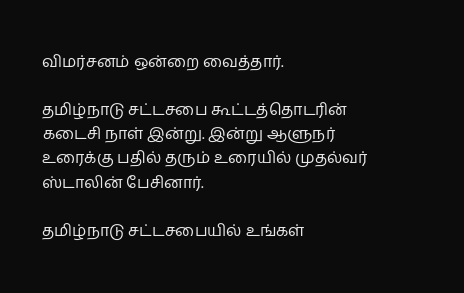விமர்சனம் ஒன்றை வைத்தார்.

தமிழ்நாடு சட்டசபை கூட்டத்தொடரின் கடைசி நாள் இன்று. இன்று ஆளுநர் உரைக்கு பதில் தரும் உரையில் முதல்வர் ஸ்டாலின் பேசினார்.

தமிழ்நாடு சட்டசபையில் உங்கள்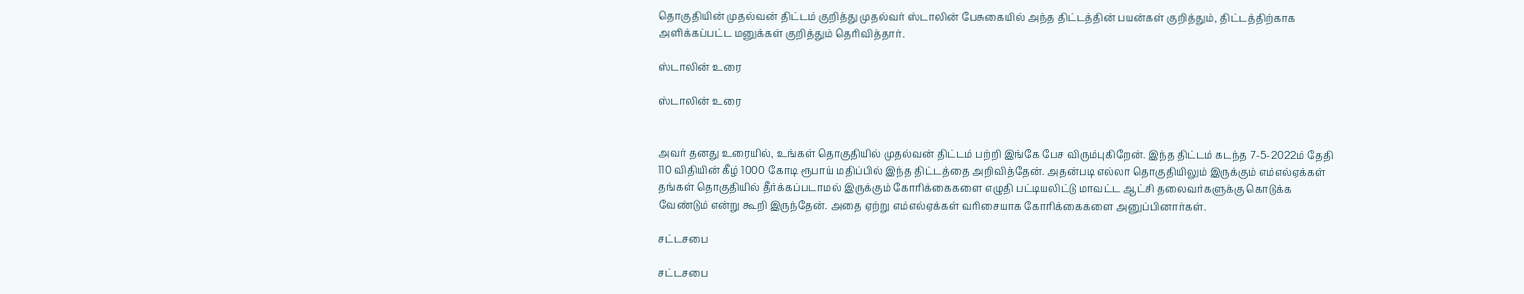தொகுதியின் முதல்வன் திட்டம் குறித்து முதல்வர் ஸ்டாலின் பேசுகையில் அந்த திட்டத்தின் பயன்கள் குறித்தும், திட்டத்திற்காக அளிக்கப்பட்ட மனுக்கள் குறித்தும் தெரிவித்தார்.

ஸ்டாலின் உரை

ஸ்டாலின் உரை


அவர் தனது உரையில், உங்கள் தொகுதியில் முதல்வன் திட்டம் பற்றி இங்கே பேச விரும்புகிறேன். இந்த திட்டம் கடந்த 7-5-2022ம் தேதி 110 விதியின் கீழ் 1000 கோடி ரூபாய் மதிப்பில் இந்த திட்டத்தை அறிவித்தேன். அதன்படி எல்லா தொகுதியிலும் இருக்கும் எம்எல்ஏக்கள் தங்கள் தொகுதியில் தீர்க்கப்படாமல் இருக்கும் கோரிக்கைகளை எழுதி பட்டியலிட்டு மாவட்ட ஆட்சி தலைவர்களுக்கு கொடுக்க வேண்டும் என்று கூறி இருந்தேன். அதை ஏற்று எம்எல்ஏக்கள் வரிசையாக கோரிக்கைகளை அனுப்பினார்கள்.

சட்டசபை

சட்டசபை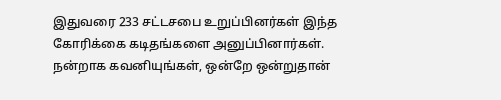இதுவரை 233 சட்டசபை உறுப்பினர்கள் இந்த கோரிக்கை கடிதங்களை அனுப்பினார்கள். நன்றாக கவனியுங்கள், ஒன்றே ஒன்றுதான்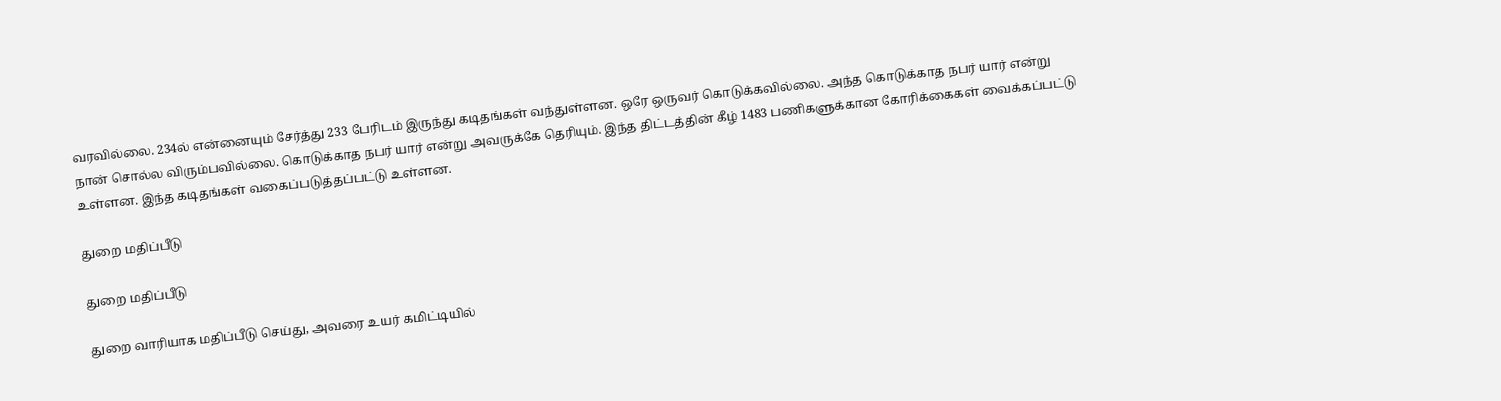வரவில்லை. 234ல் என்னையும் சேர்த்து 233 பேரிடம் இருந்து கடிதங்கள் வந்துள்ளன. ஒரே ஒருவர் கொடுக்கவில்லை. அந்த கொடுக்காத நபர் யார் என்று நான் சொல்ல விரும்பவில்லை. கொடுக்காத நபர் யார் என்று அவருக்கே தெரியும். இந்த திட்டத்தின் கீழ் 1483 பணிகளுக்கான கோரிக்கைகள் வைக்கப்பட்டு உள்ளன. இந்த கடிதங்கள் வகைப்படுத்தப்பட்டு உள்ளன.

துறை மதிப்பீடு

துறை மதிப்பீடு

துறை வாரியாக மதிப்பீடு செய்து, அவரை உயர் கமிட்டியில்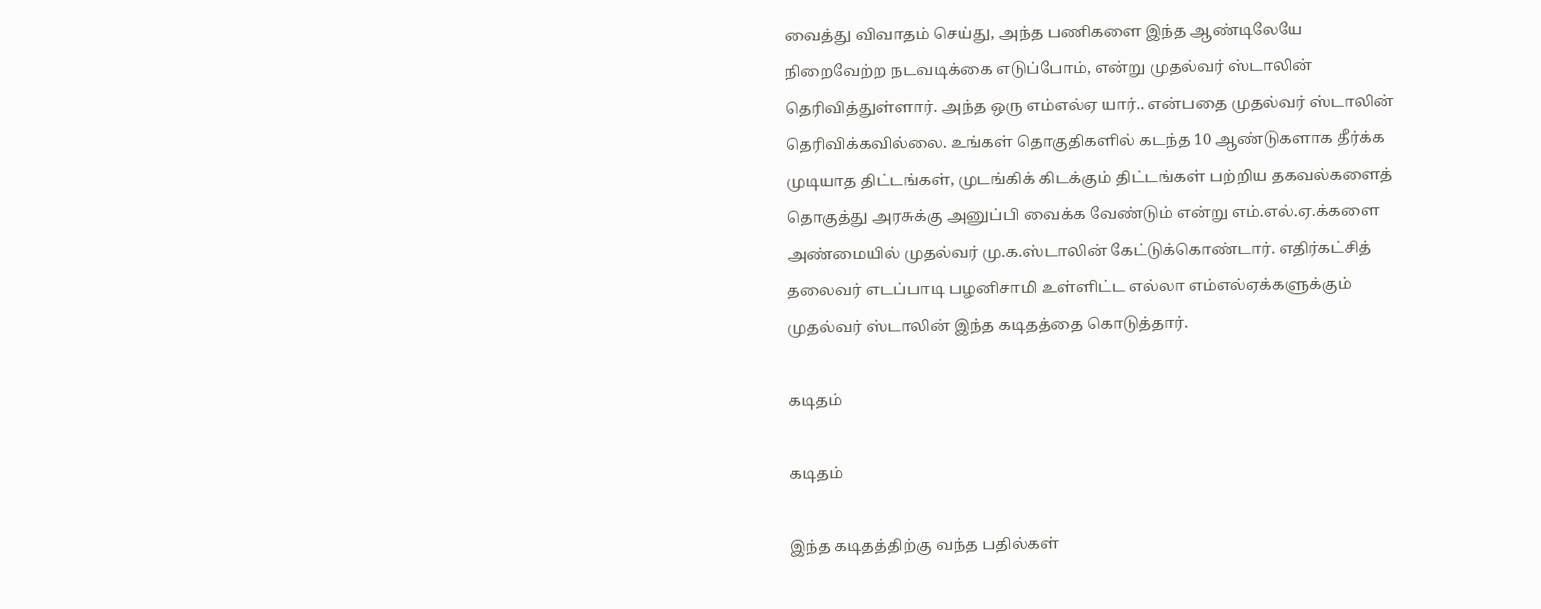வைத்து விவாதம் செய்து, அந்த பணிகளை இந்த ஆண்டிலேயே நிறைவேற்ற நடவடிக்கை எடுப்போம், என்று முதல்வர் ஸ்டாலின் தெரிவித்துள்ளார். அந்த ஒரு எம்எல்ஏ யார்.. என்பதை முதல்வர் ஸ்டாலின் தெரிவிக்கவில்லை. உங்கள் தொகுதிகளில் கடந்த 10 ஆண்டுகளாக தீர்க்க முடியாத திட்டங்கள், முடங்கிக் கிடக்கும் திட்டங்கள் பற்றிய தகவல்களைத் தொகுத்து அரசுக்கு அனுப்பி வைக்க வேண்டும் என்று எம்.எல்.ஏ.க்களை அண்மையில் முதல்வர் மு.க.ஸ்டாலின் கேட்டுக்கொண்டார். எதிர்கட்சித் தலைவர் எடப்பாடி பழனிசாமி உள்ளிட்ட எல்லா எம்எல்ஏக்களுக்கும் முதல்வர் ஸ்டாலின் இந்த கடிதத்தை கொடுத்தார்.

கடிதம்

கடிதம்

இந்த கடிதத்திற்கு வந்த பதில்கள்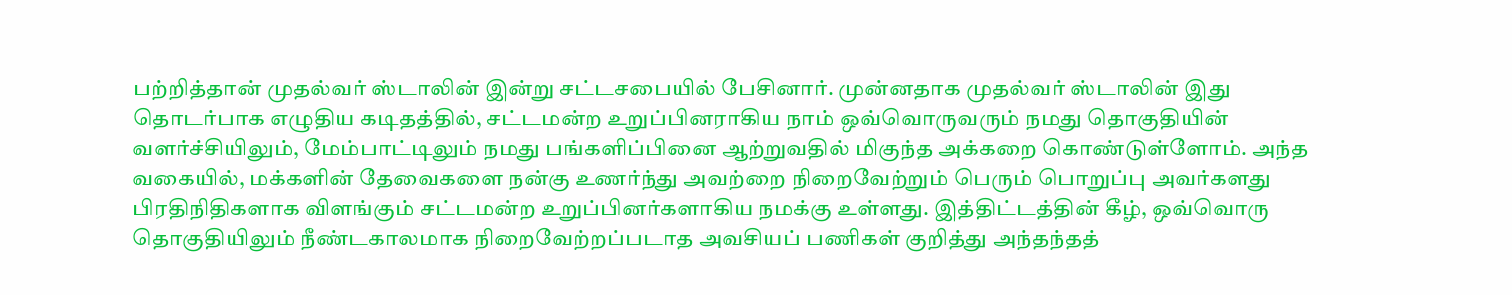பற்றித்தான் முதல்வர் ஸ்டாலின் இன்று சட்டசபையில் பேசினார். முன்னதாக முதல்வர் ஸ்டாலின் இது தொடர்பாக எழுதிய கடிதத்தில், சட்டமன்ற உறுப்பினராகிய நாம் ஒவ்வொருவரும் நமது தொகுதியின் வளர்ச்சியிலும், மேம்பாட்டிலும் நமது பங்களிப்பினை ஆற்றுவதில் மிகுந்த அக்கறை கொண்டுள்ளோம். அந்த வகையில், மக்களின் தேவைகளை நன்கு உணர்ந்து அவற்றை நிறைவேற்றும் பெரும் பொறுப்பு அவர்களது பிரதிநிதிகளாக விளங்கும் சட்டமன்ற உறுப்பினர்களாகிய நமக்கு உள்ளது. இத்திட்டத்தின் கீழ், ஒவ்வொரு தொகுதியிலும் நீண்டகாலமாக நிறைவேற்றப்படாத அவசியப் பணிகள் குறித்து அந்தந்தத்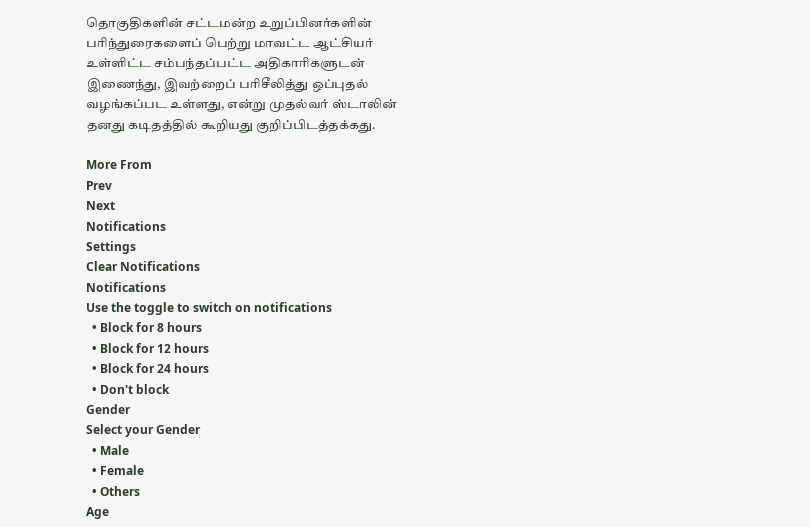தொகுதிகளின் சட்டமன்ற உறுப்பினர்களின் பரிந்துரைகளைப் பெற்று மாவட்ட ஆட்சியர் உள்ளிட்ட சம்பந்தப்பட்ட அதிகாரிகளுடன் இணைந்து, இவற்றைப் பரிசீலித்து ஒப்புதல் வழங்கப்பட உள்ளது, என்று முதல்வர் ஸ்டாலின் தனது கடிதத்தில் கூறியது குறிப்பிடத்தக்கது.

More From
Prev
Next
Notifications
Settings
Clear Notifications
Notifications
Use the toggle to switch on notifications
  • Block for 8 hours
  • Block for 12 hours
  • Block for 24 hours
  • Don't block
Gender
Select your Gender
  • Male
  • Female
  • Others
Age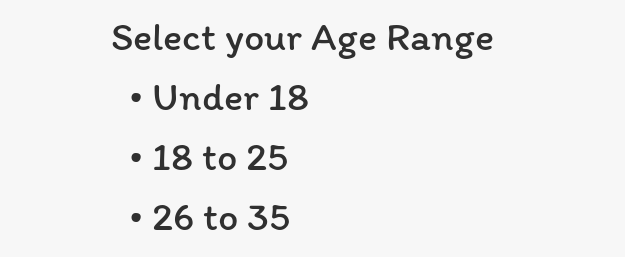Select your Age Range
  • Under 18
  • 18 to 25
  • 26 to 35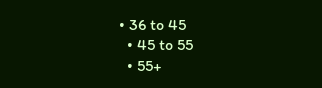• 36 to 45
  • 45 to 55
  • 55+